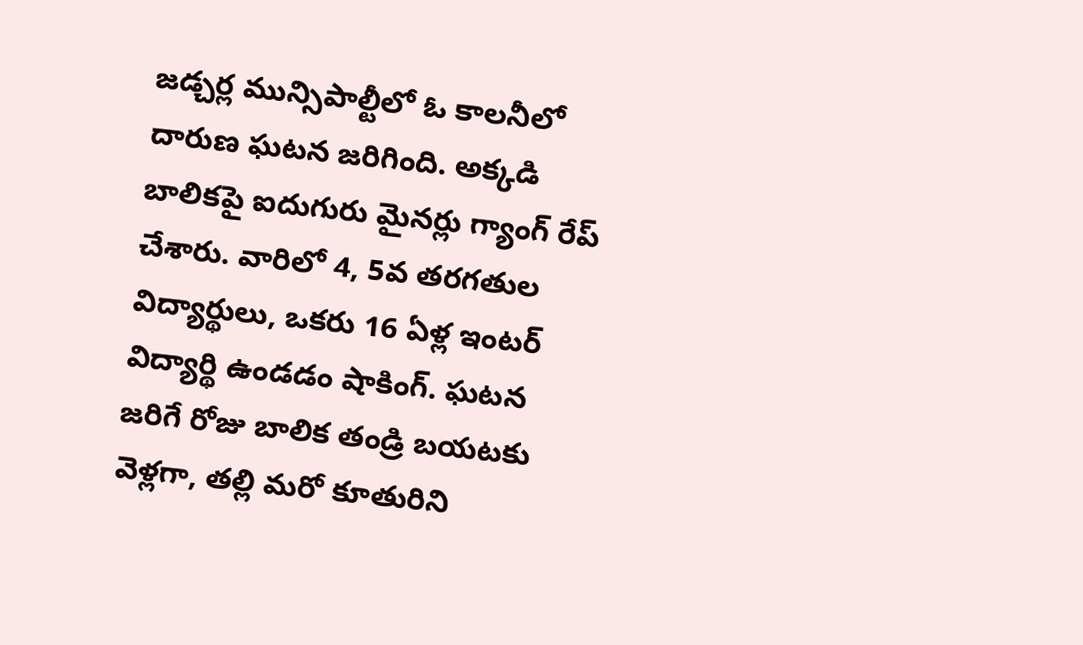జడ్చర్ల మున్సిపాల్టీలో ఓ కాలనీలో దారుణ ఘటన జరిగింది. అక్కడి బాలికపై ఐదుగురు మైనర్లు గ్యాంగ్ రేప్ చేశారు. వారిలో 4, 5వ తరగతుల విద్యార్థులు, ఒకరు 16 ఏళ్ల ఇంటర్ విద్యార్థి ఉండడం షాకింగ్. ఘటన జరిగే రోజు బాలిక తండ్రి బయటకు వెళ్లగా, తల్లి మరో కూతురిని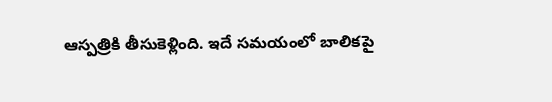ఆస్పత్రికి తీసుకెళ్లింది. ఇదే సమయంలో బాలికపై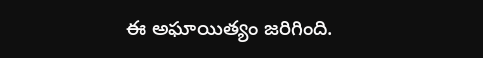ఈ అఘాయిత్యం జరిగింది.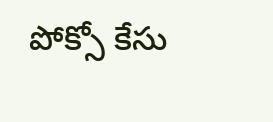పోక్సో కేసు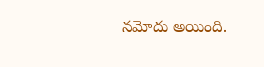నమోదు అయింది.